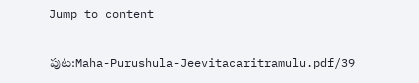Jump to content

పుట:Maha-Purushula-Jeevitacaritramulu.pdf/39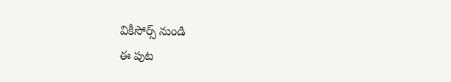వికీసోర్స్ నుండి
ఈ పుట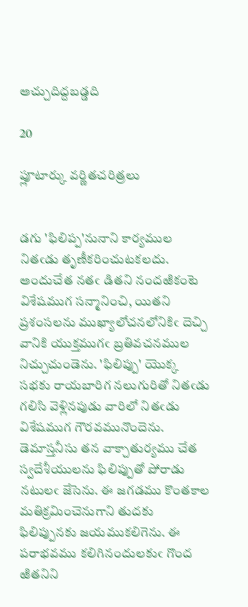అచ్చుదిద్దబడ్డది

20

ప్లూటార్కు వర్ణితచరిత్రలు


డగు 'ఫిలిప్ప'నునాని కార్యముల నితఁడు తృణీకరించుటకలదు. అందుచేత నతఁ డితని నందఱికంటె విశేషముగ సన్మానించి, యితని ప్రశంసలను ముఖ్యాలోచనలోనికిఁ దెచ్చి వానికి యుక్తముగఁ బ్రతివచనముల నిచ్చుచుండెను. 'ఫిలిప్పు' యొక్క సభకు రాయబారిగ నలుగురితో నితఁడు గలిసి వెళ్లినపుడు వారిలో నితఁడు విశేషముగ గౌరవమునొందెను. డెమాస్తనీసు తన వాక్చాతుర్యము చేత స్వదేశీయులను ఫిలిప్పుతో పోరాడు నటులఁ జేసెను. ఈ జగడము కొంతకాల మతిక్రమించెనుగాని తుదకు ఫిలిప్పునకు జయముకలిగెను. ఈ పరాభవము కలిగినందులకుఁ గొంద ఱితనిని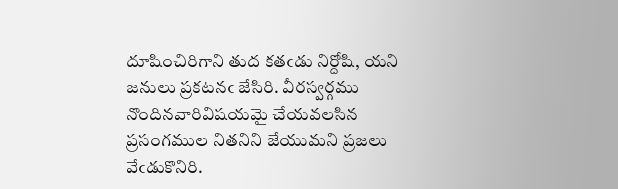దూషించిరిగాని తుద కతఁడు నిర్దోషి, యని జనులు ప్రకటనఁ జేసిరి. వీరస్వర్గము నొందినవారివిషయమై చేయవలసిన ప్రసంగముల నితనిని జేయుమని ప్రజలు వేఁడుకొనిరి.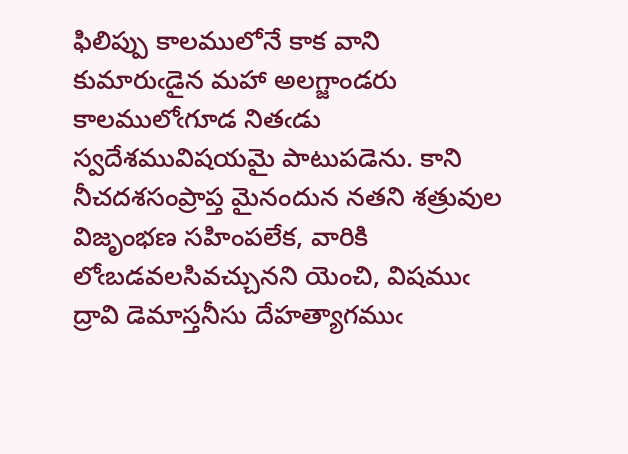ఫిలిప్పు కాలములోనే కాక వాని కుమారుఁడైన మహా అలగ్జాండరు కాలములోఁగూడ నితఁడు స్వదేశమువిషయమై పాటుపడెను. కాని నీచదశసంప్రాప్త మైనందున నతని శత్రువుల విజృంభణ సహింపలేక, వారికి లోఁబడవలసివచ్చునని యెంచి, విషముఁ ద్రావి డెమాస్తనీసు దేహత్యాగముఁ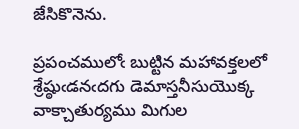జేసికొనెను.

ప్రపంచములోఁ బుట్టిన మహావక్తలలో శ్రేష్ఠుఁడనఁదగు డెమాస్తనీసుయొక్క వాక్చాతుర్యము మిగుల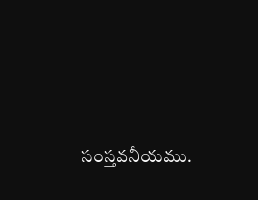సంస్తవనీయము.